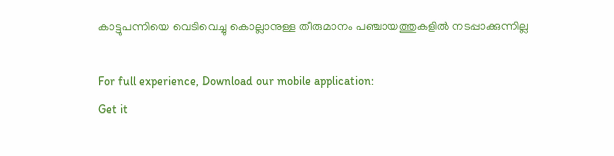കാട്ടുപന്നിയെ വെടിവെച്ചു കൊല്ലാനുള്ള തീരുമാനം പഞ്ചായത്തുകളിൽ നടപ്പാക്കുന്നില്ല

For full experience, Download our mobile application:
Get it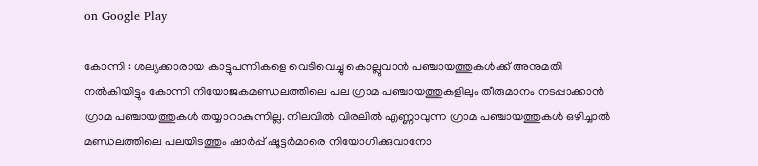on Google Play

കോന്നി : ശല്യക്കാരായ കാട്ടുപന്നികളെ വെടിവെച്ചു കൊല്ലുവാൻ പഞ്ചായത്തുകൾക്ക് അനുമതി നൽകിയിട്ടും കോന്നി നിയോജകമണ്ഡലത്തിലെ പല ഗ്രാമ പഞ്ചായത്തുകളിലും തീരുമാനം നടപ്പാക്കാൻ ഗ്രാമ പഞ്ചായത്തുകൾ തയ്യാറാകുന്നില്ല. നിലവിൽ വിരലിൽ എണ്ണാവുന്ന ഗ്രാമ പഞ്ചായത്തുകൾ ഒഴിച്ചാൽ മണ്ഡലത്തിലെ പലയിടത്തും ഷാർപ്പ് ഷൂട്ടർമാരെ നിയോഗിക്കുവാനോ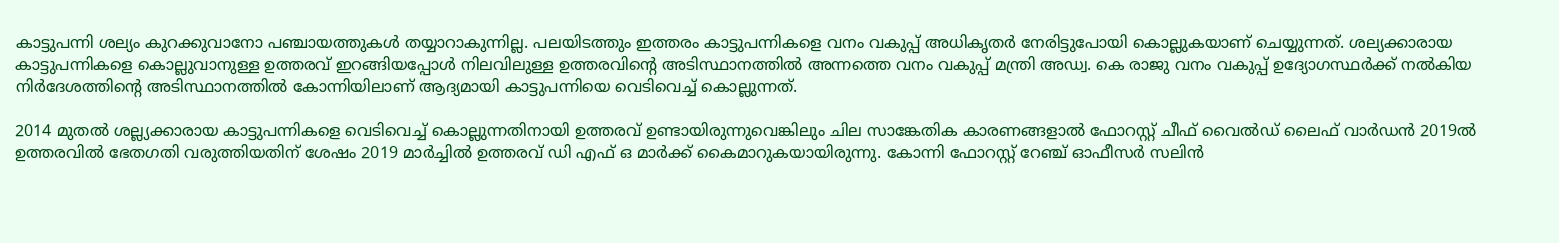കാട്ടുപന്നി ശല്യം കുറക്കുവാനോ പഞ്ചായത്തുകൾ തയ്യാറാകുന്നില്ല. പലയിടത്തും ഇത്തരം കാട്ടുപന്നികളെ വനം വകുപ്പ് അധികൃതർ നേരിട്ടുപോയി കൊല്ലുകയാണ് ചെയ്യുന്നത്. ശല്യക്കാരായ കാട്ടുപന്നികളെ കൊല്ലുവാനുള്ള ഉത്തരവ് ഇറങ്ങിയപ്പോൾ നിലവിലുള്ള ഉത്തരവിന്റെ അടിസ്ഥാനത്തിൽ അന്നത്തെ വനം വകുപ്പ് മന്ത്രി അഡ്വ. കെ രാജു വനം വകുപ്പ് ഉദ്യോഗസ്ഥർക്ക് നൽകിയ നിർദേശത്തിന്റെ അടിസ്ഥാനത്തിൽ കോന്നിയിലാണ് ആദ്യമായി കാട്ടുപന്നിയെ വെടിവെച്ച് കൊല്ലുന്നത്.

2014 മുതൽ ശല്ല്യക്കാരായ കാട്ടുപന്നികളെ വെടിവെച്ച് കൊല്ലുന്നതിനായി ഉത്തരവ് ഉണ്ടായിരുന്നുവെങ്കിലും ചില സാങ്കേതിക കാരണങ്ങളാൽ ഫോറസ്റ്റ് ചീഫ് വൈൽഡ് ലൈഫ് വാർഡൻ 2019ൽ ഉത്തരവിൽ ഭേതഗതി വരുത്തിയതിന് ശേഷം 2019 മാർച്ചിൽ ഉത്തരവ് ഡി എഫ് ഒ മാർക്ക് കൈമാറുകയായിരുന്നു. കോന്നി ഫോറസ്റ്റ് റേഞ്ച് ഓഫീസർ സലിൻ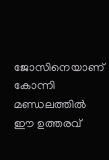ജോസിനെയാണ് കോന്നി മണ്ഡലത്തിൽ ഈ ഉത്തരവ്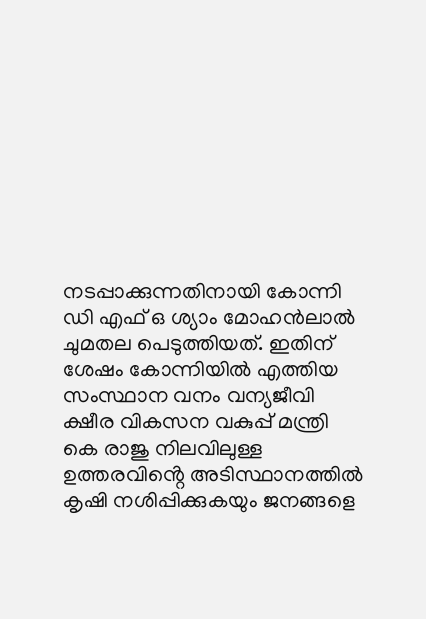നടപ്പാക്കുന്നതിനായി കോന്നി ഡി എഫ് ഒ ശ്യാം മോഹൻലാൽ ചുമതല പെടുത്തിയത്. ഇതിന് ശേഷം കോന്നിയിൽ എത്തിയ സംസ്ഥാന വനം വന്യജീവി ക്ഷീര വികസന വകുപ്പ് മന്ത്രി കെ രാജു നിലവിലുള്ള ഉത്തരവിൻ്റെ അടിസ്ഥാനത്തിൽ കൃഷി നശിപ്പിക്കുകയും ജനങ്ങളെ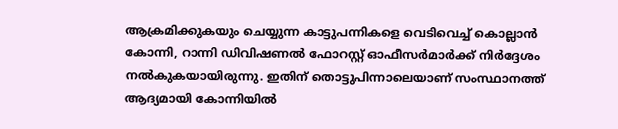ആക്രമിക്കുകയും ചെയ്യുന്ന കാട്ടുപന്നികളെ വെടിവെച്ച് കൊല്ലാൻ കോന്നി, റാന്നി ഡിവിഷണൽ ഫോറസ്റ്റ് ഓഫീസർമാർക്ക് നിർദ്ദേശം നൽകുകയായിരുന്നു. ഇതിന് തൊട്ടുപിന്നാലെയാണ് സംസ്ഥാനത്ത് ആദ്യമായി കോന്നിയിൽ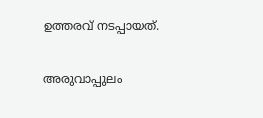ഉത്തരവ് നടപ്പായത്.

അരുവാപ്പുലം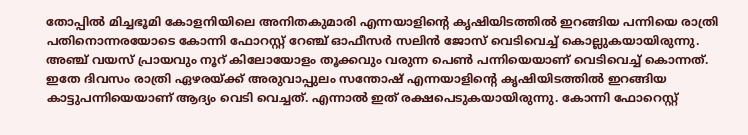തോപ്പിൽ മിച്ചഭൂമി കോളനിയിലെ അനിതകുമാരി എന്നയാളിൻ്റെ കൃഷിയിടത്തിൽ ഇറങ്ങിയ പന്നിയെ രാത്രി പതിനൊന്നരയോടെ കോന്നി ഫോറസ്റ്റ് റേഞ്ച് ഓഫീസർ സലിൻ ജോസ് വെടിവെച്ച് കൊല്ലുകയായിരുന്നു. അഞ്ച് വയസ് പ്രായവും നൂറ് കിലോയോളം തൂക്കവും വരുന്ന പെൺ പന്നിയെയാണ് വെടിവെച്ച് കൊന്നത്. ഇതേ ദിവസം രാത്രി ഏഴരയ്ക്ക് അരുവാപ്പുലം സന്തോഷ് എന്നയാളിൻ്റെ കൃഷിയിടത്തിൽ ഇറങ്ങിയ കാട്ടുപന്നിയെയാണ് ആദ്യം വെടി വെച്ചത്. എന്നാൽ ഇത് രക്ഷപെടുകയായിരുന്നു. കോന്നി ഫോറെസ്റ്റ്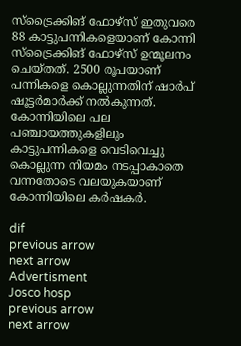സ്ട്രൈക്കിങ് ഫോഴ്സ് ഇതുവരെ 88 കാട്ടുപന്നികളെയാണ് കോന്നി സ്ട്രൈക്കിങ് ഫോഴ്സ് ഉന്മൂലനം ചെയ്തത്. 2500 രൂപയാണ് പന്നികളെ കൊല്ലുന്നതിന് ഷാർപ് ഷൂട്ടർമാർക്ക് നൽകുന്നത്. കോന്നിയിലെ പല പഞ്ചായത്തുകളിലും കാട്ടുപന്നികളെ വെടിവെച്ചു കൊല്ലുന്ന നിയമം നടപ്പാകാതെ വന്നതോടെ വലയുകയാണ് കോന്നിയിലെ കർഷകർ.

dif
previous arrow
next arrow
Advertisment
Josco hosp
previous arrow
next arrow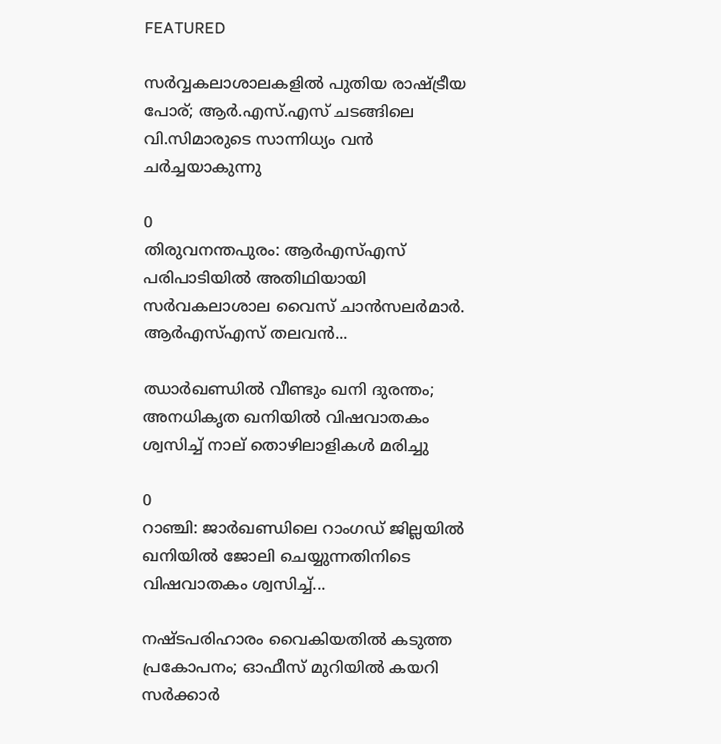FEATURED

സർവ്വകലാശാലകളിൽ പുതിയ രാഷ്ട്രീയ പോര്; ആർ.എസ്.എസ് ചടങ്ങിലെ വി.സിമാരുടെ സാന്നിധ്യം വൻ ചർച്ചയാകുന്നു

0
തിരുവനന്തപുരം: ആർഎസ്എസ് പരിപാടിയിൽ അതിഥിയായി സർവകലാശാല വൈസ് ചാൻസലർമാർ. ആർഎസ്എസ് തലവൻ...

ഝാർഖണ്ഡിൽ വീണ്ടും ഖനി ദുരന്തം; അനധികൃത ഖനിയിൽ വിഷവാതകം ശ്വസിച്ച് നാല് തൊഴിലാളികൾ മരിച്ചു

0
റാഞ്ചി: ജാര്‍ഖണ്ഡിലെ റാംഗഡ് ജില്ലയിൽ ഖനിയില്‍ ജോലി ചെയ്യുന്നതിനിടെ വിഷവാതകം ശ്വസിച്ച്...

നഷ്ടപരിഹാരം വൈകിയതിൽ കടുത്ത പ്രകോപനം; ഓഫീസ് മുറിയിൽ കയറി സർക്കാർ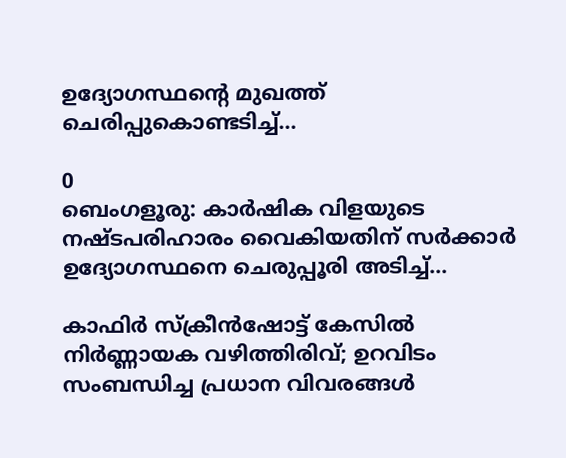ഉദ്യോഗസ്ഥന്റെ മുഖത്ത് ചെരിപ്പുകൊണ്ടടിച്ച്...

0
ബെംഗളൂരു: കാർഷിക വിളയുടെ നഷ്ടപരിഹാരം വൈകിയതിന് സര്‍ക്കാര്‍ ഉദ്യോഗസ്ഥനെ ചെരുപ്പൂരി അടിച്ച്...

കാഫിർ സ്ക്രീൻഷോട്ട് കേസിൽ നിർണ്ണായക വഴിത്തിരിവ്; ഉറവിടം സംബന്ധിച്ച പ്രധാന വിവരങ്ങൾ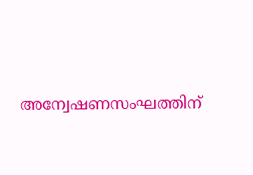അന്വേഷണസംഘത്തിന്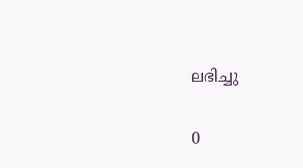ലഭിച്ചു

0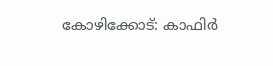കോഴിക്കോട്: കാഫിര്‍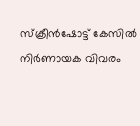സ്‌ക്രീന്‍ഷോട്ട് കേസില്‍ നിര്‍ണായക വിവരം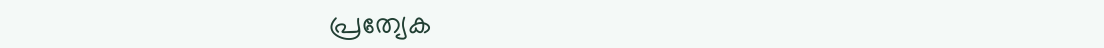പ്രത്യേക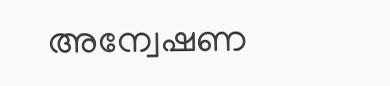അന്വേഷണ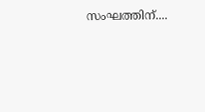സംഘത്തിന്....